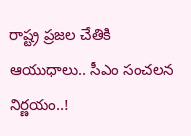రాష్ట్ర ప్రజల చేతికి ఆయుధాలు.. సీఎం సంచలన నిర్ణయం..!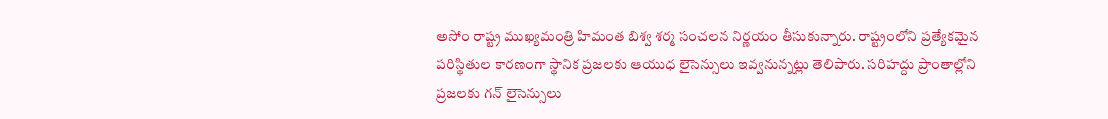అసోం రాష్ట్ర ముఖ్యమంత్రి హిమంత బిశ్వ శర్మ సంచలన నిర్ణయం తీసుకున్నారు. రాష్ట్రంలోని ప్రత్యేకమైన పరిస్థితుల కారణంగా స్థానిక ప్రజలకు ఆయుధ లైసెన్సులు ఇవ్వనున్నట్లు తెలిపారు. సరిహద్దు ప్రాంతాల్లోని ప్రజలకు గన్ లైసెన్సులు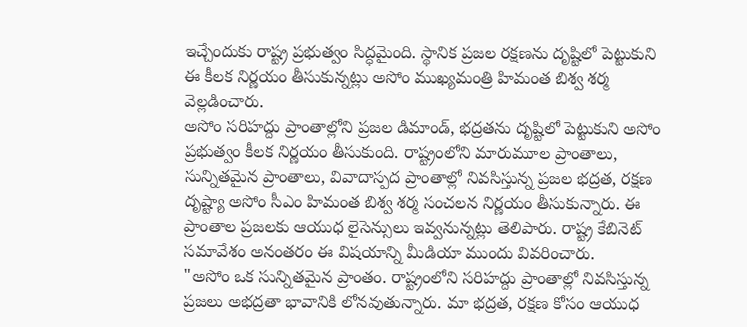ఇచ్చేందుకు రాష్ట్ర ప్రభుత్వం సిద్ధమైంది. స్థానిక ప్రజల రక్షణను దృష్టిలో పెట్టుకుని ఈ కీలక నిర్ణయం తీసుకున్నట్లు అసోం ముఖ్యమంత్రి హిమంత బిశ్వ శర్మ వెల్లడించారు.
అసోం సరిహద్దు ప్రాంతాల్లోని ప్రజల డిమాండ్, భద్రతను దృష్టిలో పెట్టుకుని అసోం ప్రభుత్వం కీలక నిర్ణయం తీసుకుంది. రాష్ట్రంలోని మారుమూల ప్రాంతాలు, సున్నితమైన ప్రాంతాలు, వివాదాస్పద ప్రాంతాల్లో నివసిస్తున్న ప్రజల భద్రత, రక్షణ దృష్ట్యా అసోం సీఎం హిమంత బిశ్వ శర్మ సంచలన నిర్ణయం తీసుకున్నారు. ఈ ప్రాంతాల ప్రజలకు ఆయుధ లైసెన్సులు ఇవ్వనున్నట్లు తెలిపారు. రాష్ట్ర కేబినెట్ సమావేశం అనంతరం ఈ విషయాన్ని మీడియా ముందు వివరించారు.
"అసోం ఒక సున్నితమైన ప్రాంతం. రాష్ట్రంలోని సరిహద్దు ప్రాంతాల్లో నివసిస్తున్న ప్రజలు అభద్రతా భావానికి లోనవుతున్నారు. మా భద్రత, రక్షణ కోసం ఆయుధ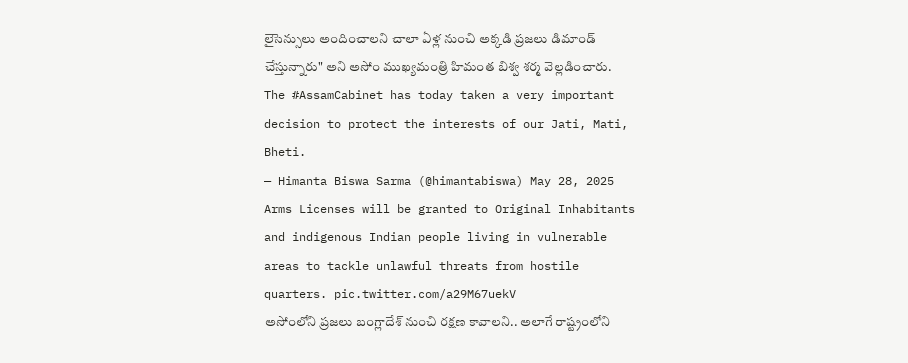లైసెన్సులు అందించాలని చాలా ఏళ్ల నుంచి అక్కడి ప్రజలు డిమాండ్ చేస్తున్నారు" అని అసోం ముఖ్యమంత్రి హిమంత బిశ్వ శర్మ వెల్లడించారు.
The #AssamCabinet has today taken a very important decision to protect the interests of our Jati, Mati, Bheti.
— Himanta Biswa Sarma (@himantabiswa) May 28, 2025
Arms Licenses will be granted to Original Inhabitants and indigenous Indian people living in vulnerable areas to tackle unlawful threats from hostile quarters. pic.twitter.com/a29M67uekV
అసోంలోని ప్రజలు బంగ్లాదేశ్ నుంచి రక్షణ కావాలని.. అలాగే రాష్ట్రంలోని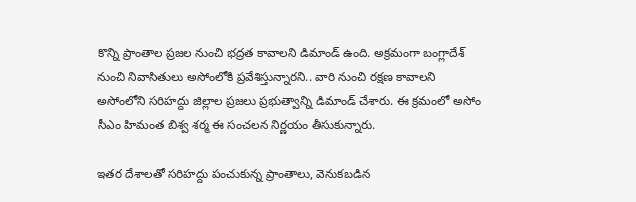కొన్ని ప్రాంతాల ప్రజల నుంచి భద్రత కావాలని డిమాండ్ ఉంది. అక్రమంగా బంగ్లాదేశ్ నుంచి నివాసితులు అసోంలోకి ప్రవేశిస్తున్నారని.. వారి నుంచి రక్షణ కావాలని అసోంలోని సరిహద్దు జిల్లాల ప్రజలు ప్రభుత్వాన్ని డిమాండ్ చేశారు. ఈ క్రమంలో అసోం సీఎం హిమంత బిశ్వ శర్మ ఈ సంచలన నిర్ణయం తీసుకున్నారు.

ఇతర దేశాలతో సరిహద్దు పంచుకున్న ప్రాంతాలు, వెనుకబడిన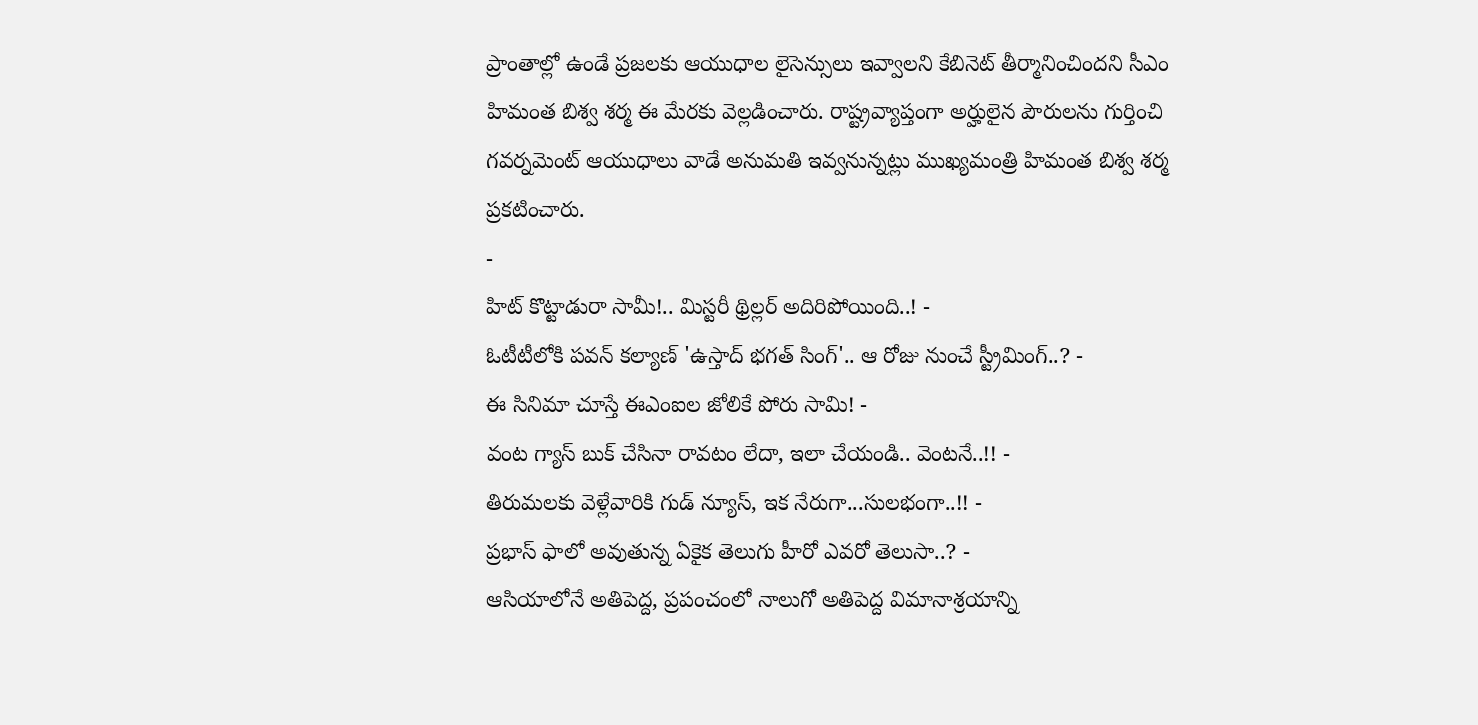ప్రాంతాల్లో ఉండే ప్రజలకు ఆయుధాల లైసెన్సులు ఇవ్వాలని కేబినెట్ తీర్మానించిందని సీఎం హిమంత బిశ్వ శర్మ ఈ మేరకు వెల్లడించారు. రాష్ట్రవ్యాప్తంగా అర్హులైన పౌరులను గుర్తించి గవర్నమెంట్ ఆయుధాలు వాడే అనుమతి ఇవ్వనున్నట్లు ముఖ్యమంత్రి హిమంత బిశ్వ శర్మ ప్రకటించారు.
-
హిట్ కొట్టాడురా సామీ!.. మిస్టరీ థ్రిల్లర్ అదిరిపోయింది..! -
ఓటీటీలోకి పవన్ కల్యాణ్ 'ఉస్తాద్ భగత్ సింగ్'.. ఆ రోజు నుంచే స్ట్రీమింగ్..? -
ఈ సినిమా చూస్తే ఈఎంఐల జోలికే పోరు సామి! -
వంట గ్యాస్ బుక్ చేసినా రావటం లేదా, ఇలా చేయండి.. వెంటనే..!! -
తిరుమలకు వెళ్లేవారికి గుడ్ న్యూస్, ఇక నేరుగా...సులభంగా..!! -
ప్రభాస్ ఫాలో అవుతున్న ఏకైక తెలుగు హీరో ఎవరో తెలుసా..? -
ఆసియాలోనే అతిపెద్ద, ప్రపంచంలో నాలుగో అతిపెద్ద విమానాశ్రయాన్ని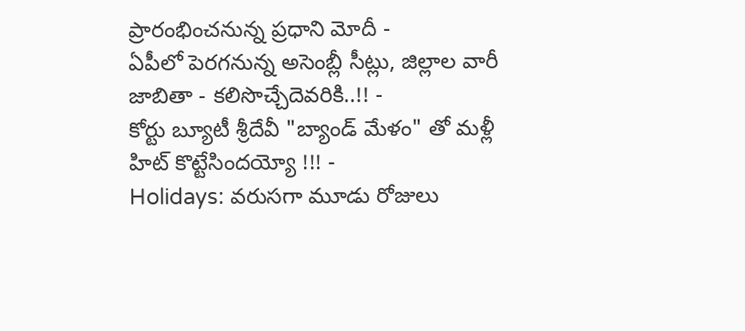ప్రారంభించనున్న ప్రధాని మోదీ -
ఏపీలో పెరగనున్న అసెంబ్లీ సీట్లు, జిల్లాల వారీ జాబితా - కలిసొచ్చేదెవరికి..!! -
కోర్టు బ్యూటీ శ్రీదేవీ "బ్యాండ్ మేళం" తో మళ్లీ హిట్ కొట్టేసిందయ్యో !!! -
Holidays: వరుసగా మూడు రోజులు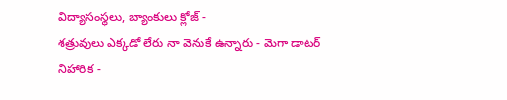విద్యాసంస్థలు, బ్యాంకులు క్లోజ్ -
శత్రువులు ఎక్కడో లేరు నా వెనుకే ఉన్నారు - మెగా డాటర్ నిహారిక -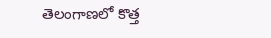తెలంగాణలో కొత్త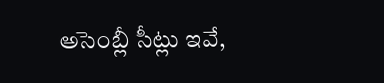అసెంబ్లీ సీట్లు ఇవే,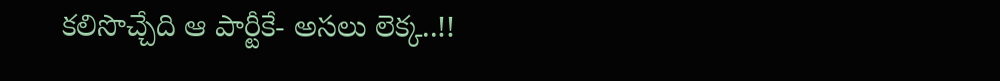కలిసొచ్చేది ఆ పార్టీకే- అసలు లెక్క..!!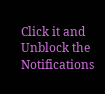Click it and Unblock the Notifications